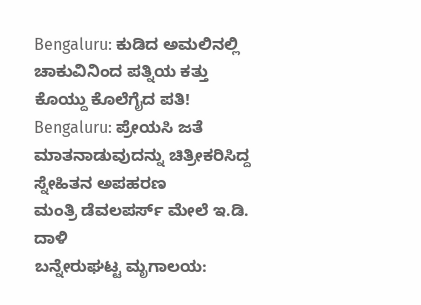Bengaluru: ಕುಡಿದ ಅಮಲಿನಲ್ಲಿ ಚಾಕುವಿನಿಂದ ಪತ್ನಿಯ ಕತ್ತು ಕೊಯ್ದು ಕೊಲೆಗೈದ ಪತಿ!
Bengaluru: ಪ್ರೇಯಸಿ ಜತೆ ಮಾತನಾಡುವುದನ್ನು ಚಿತ್ರೀಕರಿಸಿದ್ದ ಸ್ನೇಹಿತನ ಅಪಹರಣ
ಮಂತ್ರಿ ಡೆವಲಪರ್ಸ್ ಮೇಲೆ ಇ.ಡಿ. ದಾಳಿ
ಬನ್ನೇರುಘಟ್ಟ ಮೃಗಾಲಯ: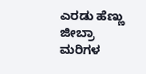ಎರಡು ಹೆಣ್ಣು ಜೀಬ್ರಾ ಮರಿಗಳ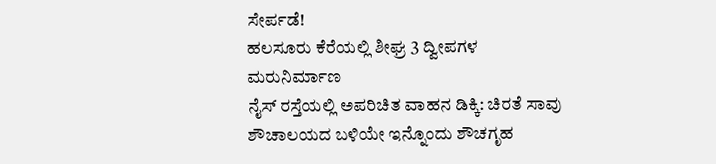ಸೇರ್ಪಡೆ!
ಹಲಸೂರು ಕೆರೆಯಲ್ಲಿ ಶೀಘ್ರ 3 ದ್ವೀಪಗಳ ಮರುನಿರ್ಮಾಣ
ನೈಸ್ ರಸ್ತೆಯಲ್ಲಿ ಅಪರಿಚಿತ ವಾಹನ ಡಿಕ್ಕಿ: ಚಿರತೆ ಸಾವು
ಶೌಚಾಲಯದ ಬಳಿಯೇ ಇನ್ನೊಂದು ಶೌಚಗೃಹ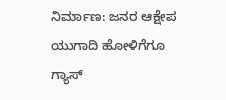ನಿರ್ಮಾಣ: ಜನರ ಆಕ್ಷೇಪ
ಯುಗಾದಿ ಹೋಳಿಗೆಗೂ ಗ್ಯಾಸ್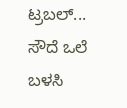ಟ್ರಬಲ್... ಸೌದೆ ಒಲೆ ಬಳಸಿ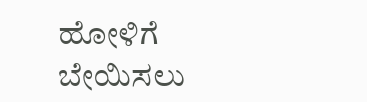ಹೋಳಿಗೆ ಬೇಯಿಸಲು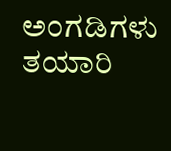ಅಂಗಡಿಗಳು ತಯಾರಿ